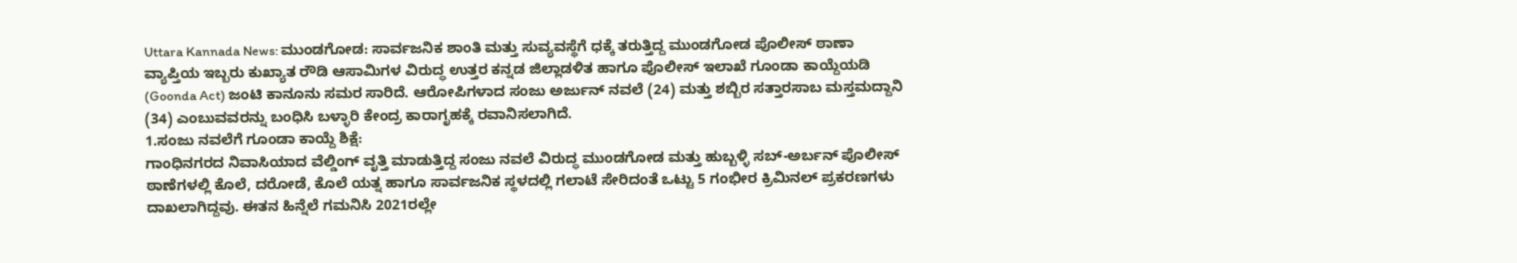Uttara Kannada News: ಮುಂಡಗೋಡ: ಸಾರ್ವಜನಿಕ ಶಾಂತಿ ಮತ್ತು ಸುವ್ಯವಸ್ಥೆಗೆ ಧಕ್ಕೆ ತರುತ್ತಿದ್ದ ಮುಂಡಗೋಡ ಪೊಲೀಸ್ ಠಾಣಾ ವ್ಯಾಪ್ತಿಯ ಇಬ್ಬರು ಕುಖ್ಯಾತ ರೌಡಿ ಆಸಾಮಿಗಳ ವಿರುದ್ಧ ಉತ್ತರ ಕನ್ನಡ ಜಿಲ್ಲಾಡಳಿತ ಹಾಗೂ ಪೊಲೀಸ್ ಇಲಾಖೆ ಗೂಂಡಾ ಕಾಯ್ದೆಯಡಿ (Goonda Act) ಜಂಟಿ ಕಾನೂನು ಸಮರ ಸಾರಿದೆ. ಆರೋಪಿಗಳಾದ ಸಂಜು ಅರ್ಜುನ್ ನವಲೆ (24) ಮತ್ತು ಶಬ್ಬಿರ ಸತ್ತಾರಸಾಬ ಮಸ್ತಮದ್ದಾನಿ (34) ಎಂಬುವವರನ್ನು ಬಂಧಿಸಿ ಬಳ್ಳಾರಿ ಕೇಂದ್ರ ಕಾರಾಗೃಹಕ್ಕೆ ರವಾನಿಸಲಾಗಿದೆ.
1.ಸಂಜು ನವಲೆಗೆ ಗೂಂಡಾ ಕಾಯ್ದೆ ಶಿಕ್ಷೆ:
ಗಾಂಧಿನಗರದ ನಿವಾಸಿಯಾದ ವೆಲ್ಡಿಂಗ್ ವೃತ್ತಿ ಮಾಡುತ್ತಿದ್ದ ಸಂಜು ನವಲೆ ವಿರುದ್ಧ ಮುಂಡಗೋಡ ಮತ್ತು ಹುಬ್ಬಳ್ಳಿ ಸಬ್-ಅರ್ಬನ್ ಪೊಲೀಸ್ ಠಾಣೆಗಳಲ್ಲಿ ಕೊಲೆ, ದರೋಡೆ, ಕೊಲೆ ಯತ್ನ ಹಾಗೂ ಸಾರ್ವಜನಿಕ ಸ್ಥಳದಲ್ಲಿ ಗಲಾಟೆ ಸೇರಿದಂತೆ ಒಟ್ಟು 5 ಗಂಭೀರ ಕ್ರಿಮಿನಲ್ ಪ್ರಕರಣಗಳು ದಾಖಲಾಗಿದ್ದವು. ಈತನ ಹಿನ್ನೆಲೆ ಗಮನಿಸಿ 2021ರಲ್ಲೇ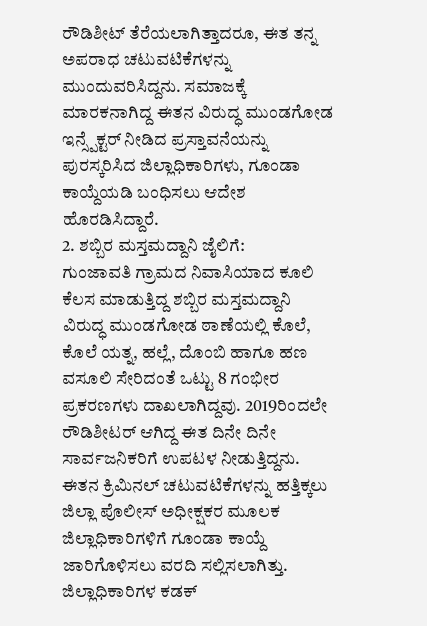ರೌಡಿಶೀಟ್ ತೆರೆಯಲಾಗಿತ್ತಾದರೂ, ಈತ ತನ್ನ ಅಪರಾಧ ಚಟುವಟಿಕೆಗಳನ್ನು ಮುಂದುವರಿಸಿದ್ದನು. ಸಮಾಜಕ್ಕೆ ಮಾರಕನಾಗಿದ್ದ ಈತನ ವಿರುದ್ಧ ಮುಂಡಗೋಡ ಇನ್ಸ್ಪೆಕ್ಟರ್ ನೀಡಿದ ಪ್ರಸ್ತಾವನೆಯನ್ನು ಪುರಸ್ಕರಿಸಿದ ಜಿಲ್ಲಾಧಿಕಾರಿಗಳು, ಗೂಂಡಾ ಕಾಯ್ದೆಯಡಿ ಬಂಧಿಸಲು ಆದೇಶ ಹೊರಡಿಸಿದ್ದಾರೆ.
2. ಶಬ್ಬಿರ ಮಸ್ತಮದ್ದಾನಿ ಜೈಲಿಗೆ:
ಗುಂಜಾವತಿ ಗ್ರಾಮದ ನಿವಾಸಿಯಾದ ಕೂಲಿ ಕೆಲಸ ಮಾಡುತ್ತಿದ್ದ ಶಬ್ಬಿರ ಮಸ್ತಮದ್ದಾನಿ ವಿರುದ್ಧ ಮುಂಡಗೋಡ ಠಾಣೆಯಲ್ಲಿ ಕೊಲೆ, ಕೊಲೆ ಯತ್ನ, ಹಲ್ಲೆ, ದೊಂಬಿ ಹಾಗೂ ಹಣ ವಸೂಲಿ ಸೇರಿದಂತೆ ಒಟ್ಟು 8 ಗಂಭೀರ ಪ್ರಕರಣಗಳು ದಾಖಲಾಗಿದ್ದವು. 2019ರಿಂದಲೇ ರೌಡಿಶೀಟರ್ ಆಗಿದ್ದ ಈತ ದಿನೇ ದಿನೇ ಸಾರ್ವಜನಿಕರಿಗೆ ಉಪಟಳ ನೀಡುತ್ತಿದ್ದನು. ಈತನ ಕ್ರಿಮಿನಲ್ ಚಟುವಟಿಕೆಗಳನ್ನು ಹತ್ತಿಕ್ಕಲು ಜಿಲ್ಲಾ ಪೊಲೀಸ್ ಅಧೀಕ್ಷಕರ ಮೂಲಕ ಜಿಲ್ಲಾಧಿಕಾರಿಗಳಿಗೆ ಗೂಂಡಾ ಕಾಯ್ದೆ ಜಾರಿಗೊಳಿಸಲು ವರದಿ ಸಲ್ಲಿಸಲಾಗಿತ್ತು.
ಜಿಲ್ಲಾಧಿಕಾರಿಗಳ ಕಡಕ್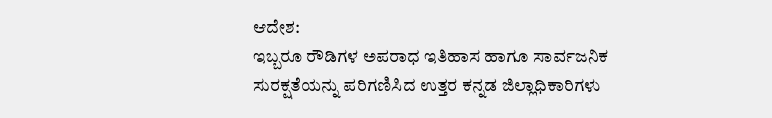ಆದೇಶ:
ಇಬ್ಬರೂ ರೌಡಿಗಳ ಅಪರಾಧ ಇತಿಹಾಸ ಹಾಗೂ ಸಾರ್ವಜನಿಕ ಸುರಕ್ಷತೆಯನ್ನು ಪರಿಗಣಿಸಿದ ಉತ್ತರ ಕನ್ನಡ ಜಿಲ್ಲಾಧಿಕಾರಿಗಳು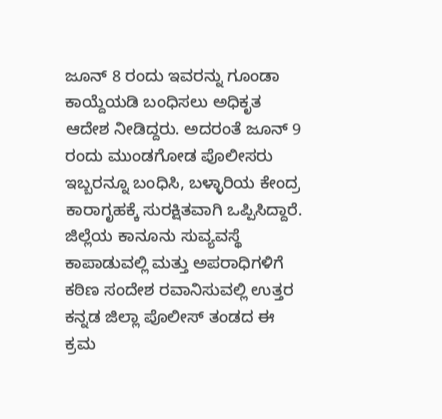ಜೂನ್ 8 ರಂದು ಇವರನ್ನು ಗೂಂಡಾ ಕಾಯ್ದೆಯಡಿ ಬಂಧಿಸಲು ಅಧಿಕೃತ ಆದೇಶ ನೀಡಿದ್ದರು. ಅದರಂತೆ ಜೂನ್ 9 ರಂದು ಮುಂಡಗೋಡ ಪೊಲೀಸರು ಇಬ್ಬರನ್ನೂ ಬಂಧಿಸಿ, ಬಳ್ಳಾರಿಯ ಕೇಂದ್ರ ಕಾರಾಗೃಹಕ್ಕೆ ಸುರಕ್ಷಿತವಾಗಿ ಒಪ್ಪಿಸಿದ್ದಾರೆ.
ಜಿಲ್ಲೆಯ ಕಾನೂನು ಸುವ್ಯವಸ್ಥೆ ಕಾಪಾಡುವಲ್ಲಿ ಮತ್ತು ಅಪರಾಧಿಗಳಿಗೆ ಕಠಿಣ ಸಂದೇಶ ರವಾನಿಸುವಲ್ಲಿ ಉತ್ತರ ಕನ್ನಡ ಜಿಲ್ಲಾ ಪೊಲೀಸ್ ತಂಡದ ಈ ಕ್ರಮ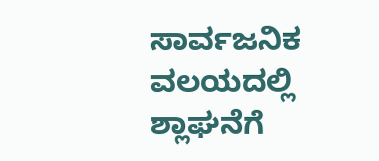ಸಾರ್ವಜನಿಕ ವಲಯದಲ್ಲಿ ಶ್ಲಾಘನೆಗೆ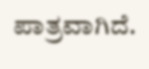ಪಾತ್ರವಾಗಿದೆ.